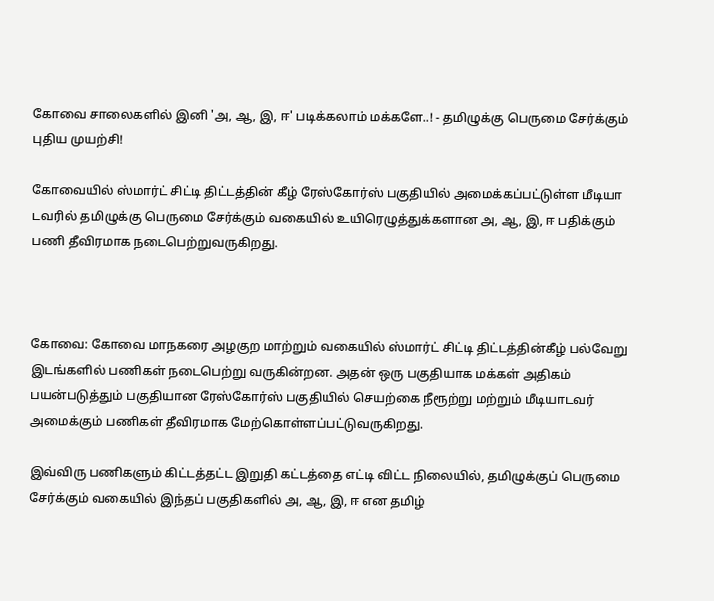கோவை சாலைகளில் இனி 'அ, ஆ, இ, ஈ' படிக்கலாம் மக்களே..! - தமிழுக்கு பெருமை சேர்க்கும் புதிய முயற்சி!

கோவையில் ஸ்மார்ட் சிட்டி திட்டத்தின் கீழ் ரேஸ்கோர்ஸ் பகுதியில் அமைக்கப்பட்டுள்ள மீடியா டவரில் தமிழுக்கு பெருமை சேர்க்கும் வகையில் உயிரெழுத்துக்களான அ, ஆ, இ, ஈ பதிக்கும் பணி தீவிரமாக நடைபெற்றுவருகிறது.



கோவை: கோவை மாநகரை அழகுற மாற்றும் வகையில் ஸ்மார்ட் சிட்டி திட்டத்தின்கீழ் பல்வேறு இடங்களில் பணிகள் நடைபெற்று வருகின்றன. அதன் ஒரு பகுதியாக மக்கள் அதிகம் பயன்படுத்தும் பகுதியான ரேஸ்கோர்ஸ் பகுதியில் செயற்கை நீரூற்று மற்றும் மீடியாடவர் அமைக்கும் பணிகள் தீவிரமாக மேற்கொள்ளப்பட்டுவருகிறது.

இவ்விரு பணிகளும் கிட்டத்தட்ட இறுதி கட்டத்தை எட்டி விட்ட நிலையில், தமிழுக்குப் பெருமை சேர்க்கும் வகையில் இந்தப் பகுதிகளில் அ, ஆ, இ, ஈ என தமிழ்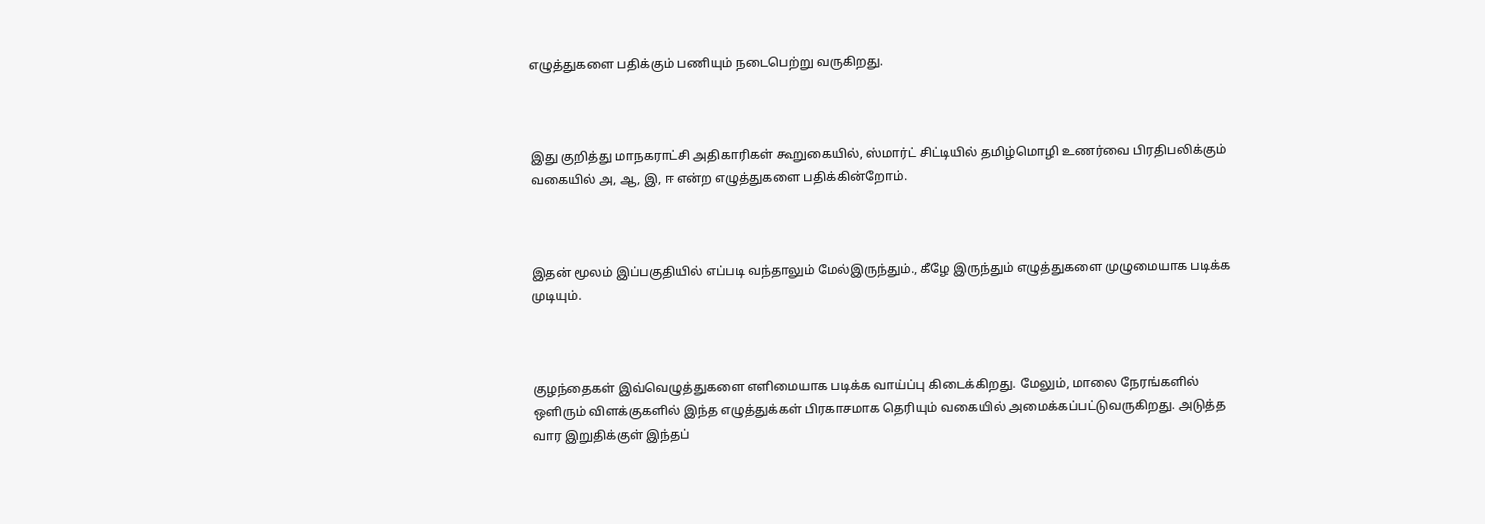எழுத்துகளை பதிக்கும் பணியும் நடைபெற்று வருகிறது.



இது குறித்து மாநகராட்சி அதிகாரிகள் கூறுகையில், ஸ்மார்ட் சிட்டியில் தமிழ்மொழி உணர்வை பிரதிபலிக்கும் வகையில் அ, ஆ, இ, ஈ என்ற எழுத்துகளை பதிக்கின்றோம்.



இதன் மூலம் இப்பகுதியில் எப்படி வந்தாலும் மேல்இருந்தும்., கீழே இருந்தும் எழுத்துகளை முழுமையாக படிக்க முடியும்.



குழந்தைகள் இவ்வெழுத்துகளை எளிமையாக படிக்க வாய்ப்பு கிடைக்கிறது. மேலும், மாலை நேரங்களில் ஒளிரும் விளக்குகளில் இந்த எழுத்துக்கள் பிரகாசமாக தெரியும் வகையில் அமைக்கப்பட்டுவருகிறது. அடுத்த வார இறுதிக்குள் இந்தப்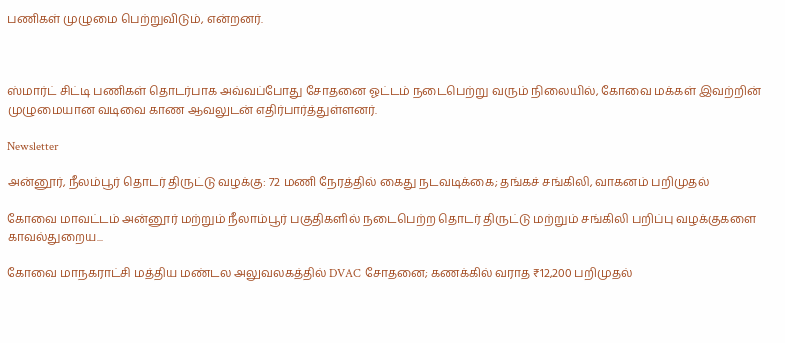பணிகள் முழுமை பெற்றுவிடும், என்றனர்.



ஸ்மார்ட் சிட்டி பணிகள் தொடர்பாக அவ்வப்போது சோதனை ஓட்டம் நடைபெற்று வரும் நிலையில், கோவை மக்கள் இவற்றின் முழுமையான வடிவை காண ஆவலுடன் எதிர்பார்த்துள்ளனர்.

Newsletter

அன்னூர், நீலம்பூர் தொடர் திருட்டு வழக்கு: 72 மணி நேரத்தில் கைது நடவடிக்கை; தங்கச் சங்கிலி, வாகனம் பறிமுதல்

கோவை மாவட்டம் அன்னூர் மற்றும் நீலாம்பூர் பகுதிகளில் நடைபெற்ற தொடர் திருட்டு மற்றும் சங்கிலி பறிப்பு வழக்குகளை காவல்துறைய...

கோவை மாநகராட்சி மத்திய மண்டல அலுவலகத்தில் DVAC சோதனை; கணக்கில் வராத ₹12,200 பறிமுதல்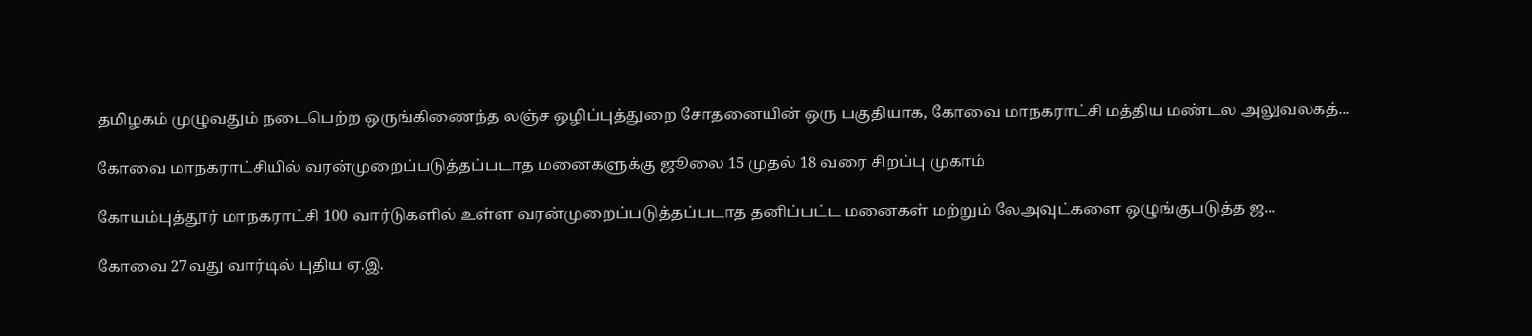தமிழகம் முழுவதும் நடைபெற்ற ஒருங்கிணைந்த லஞ்ச ஒழிப்புத்துறை சோதனையின் ஒரு பகுதியாக, கோவை மாநகராட்சி மத்திய மண்டல அலுவலகத்...

கோவை மாநகராட்சியில் வரன்முறைப்படுத்தப்படாத மனைகளுக்கு ஜூலை 15 முதல் 18 வரை சிறப்பு முகாம்

கோயம்புத்தூர் மாநகராட்சி 100 வார்டுகளில் உள்ள வரன்முறைப்படுத்தப்படாத தனிப்பட்ட மனைகள் மற்றும் லேஅவுட்களை ஒழுங்குபடுத்த ஜ...

கோவை 27வது வார்டில் புதிய ஏ.இ.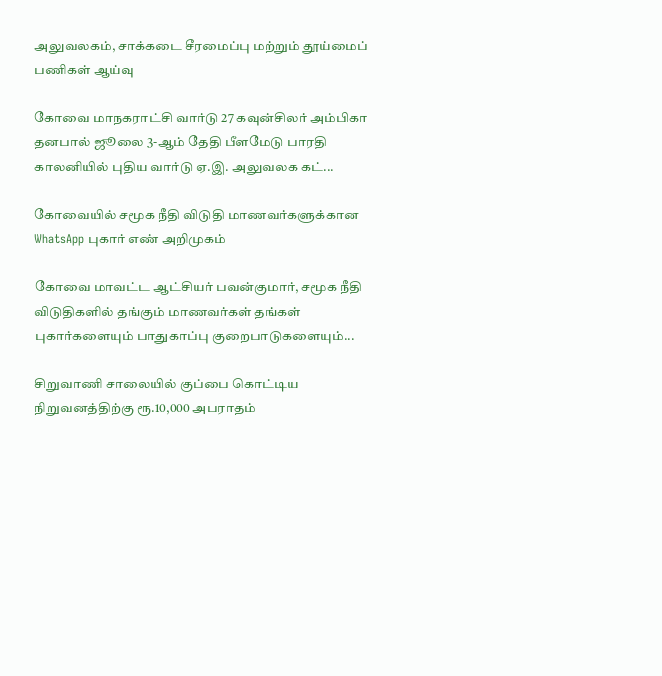அலுவலகம், சாக்கடை சீரமைப்பு மற்றும் தூய்மைப் பணிகள் ஆய்வு

கோவை மாநகராட்சி வார்டு 27 கவுன்சிலர் அம்பிகா தனபால் ஜூலை 3-ஆம் தேதி பீளமேடு பாரதி காலனியில் புதிய வார்டு ஏ.இ. அலுவலக கட்...

கோவையில் சமூக நீதி விடுதி மாணவர்களுக்கான WhatsApp புகார் எண் அறிமுகம்

கோவை மாவட்ட ஆட்சியர் பவன்குமார், சமூக நீதி விடுதிகளில் தங்கும் மாணவர்கள் தங்கள் புகார்களையும் பாதுகாப்பு குறைபாடுகளையும்...

சிறுவாணி சாலையில் குப்பை கொட்டிய நிறுவனத்திற்கு ரூ.10,000 அபராதம்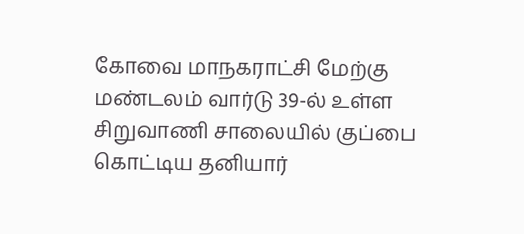கோவை மாநகராட்சி மேற்கு மண்டலம் வார்டு 39-ல் உள்ள சிறுவாணி சாலையில் குப்பை கொட்டிய தனியார்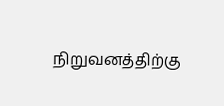நிறுவனத்திற்கு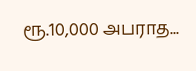ரூ.10,000 அபராத...